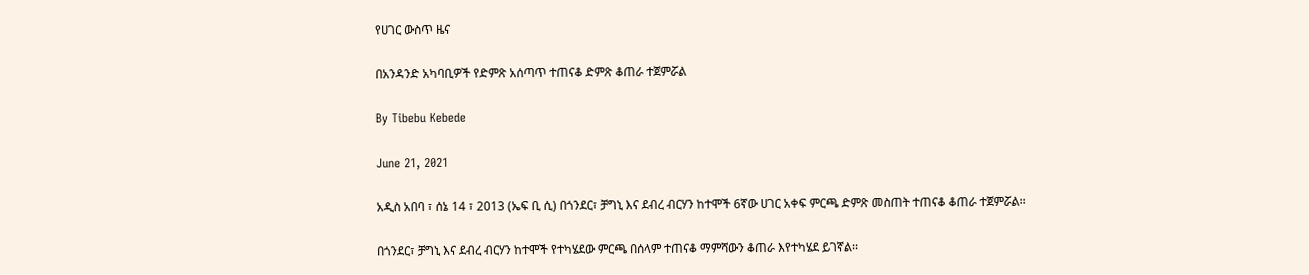የሀገር ውስጥ ዜና

በአንዳንድ አካባቢዎች የድምጽ አሰጣጥ ተጠናቆ ድምጽ ቆጠራ ተጀምሯል

By Tibebu Kebede

June 21, 2021

አዲስ አበባ ፣ ሰኔ 14 ፣ 2013 (ኤፍ ቢ ሲ) በጎንደር፣ ቻግኒ እና ደብረ ብርሃን ከተሞች 6ኛው ሀገር አቀፍ ምርጫ ድምጽ መስጠት ተጠናቆ ቆጠራ ተጀምሯል፡፡

በጎንደር፣ ቻግኒ እና ደብረ ብርሃን ከተሞች የተካሄደው ምርጫ በሰላም ተጠናቆ ማምሻውን ቆጠራ እየተካሄደ ይገኛል፡፡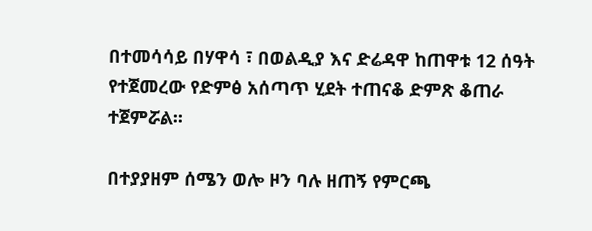በተመሳሳይ በሃዋሳ ፣ በወልዲያ እና ድሬዳዋ ከጠዋቱ 12 ሰዓት የተጀመረው የድምፅ አሰጣጥ ሂደት ተጠናቆ ድምጽ ቆጠራ ተጀምሯል፡፡

በተያያዘም ሰሜን ወሎ ዞን ባሉ ዘጠኝ የምርጫ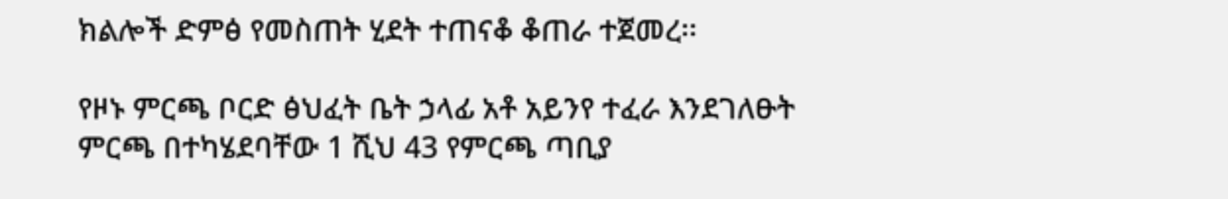ክልሎች ድምፅ የመስጠት ሂደት ተጠናቆ ቆጠራ ተጀመረ፡፡

የዞኑ ምርጫ ቦርድ ፅህፈት ቤት ኃላፊ አቶ አይንየ ተፈራ እንደገለፁት ምርጫ በተካሄደባቸው 1 ሺህ 43 የምርጫ ጣቢያ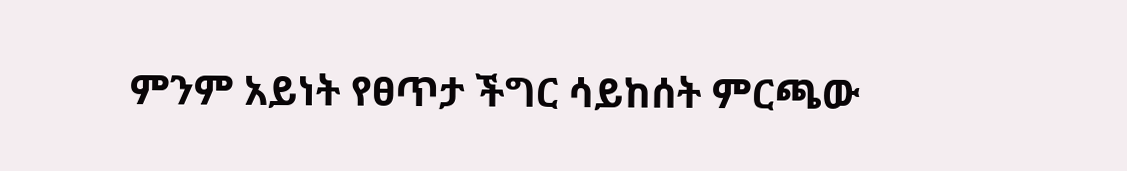ምንም አይነት የፀጥታ ችግር ሳይከሰት ምርጫው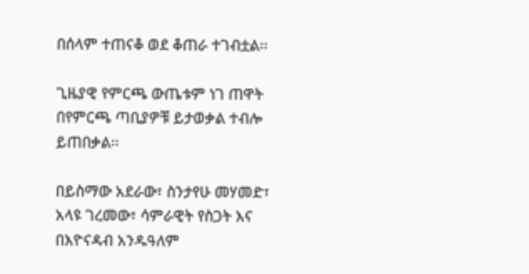በሰላም ተጠናቆ ወደ ቆጠራ ተገብቷል፡፡

ጊዜያዊ የምርጫ ውጤቱም ነገ ጠዋት በየምርጫ ጣቢያዎቹ ይታወቃል ተብሎ ይጠበቃል፡፡

በይስማው አደራው፣ ስንታየሁ መሃመድ፣ አላዩ ገረመው፣ ሳምራዊት የስጋት እና በእዮናዳብ አንዱዓለም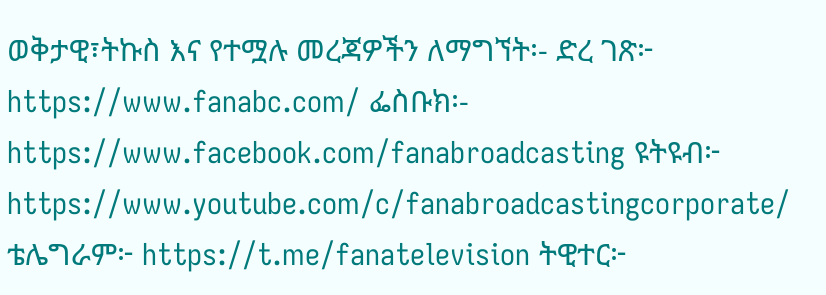ወቅታዊ፣ትኩስ እና የተሟሉ መረጃዎችን ለማግኘት፡- ድረ ገጽ፦ https://www.fanabc.com/ ፌስቡክ፡- https://www.facebook.com/fanabroadcasting ዩትዩብ፦ https://www.youtube.com/c/fanabroadcastingcorporate/ ቴሌግራም፦ https://t.me/fanatelevision ትዊተር፦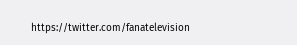https://twitter.com/fanatelevision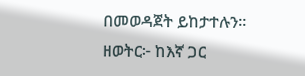በመወዳጀት ይከታተሉን፡፡ ዘወትር፦ ከእኛ ጋር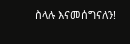ስላሉ እናመሰግናለን!